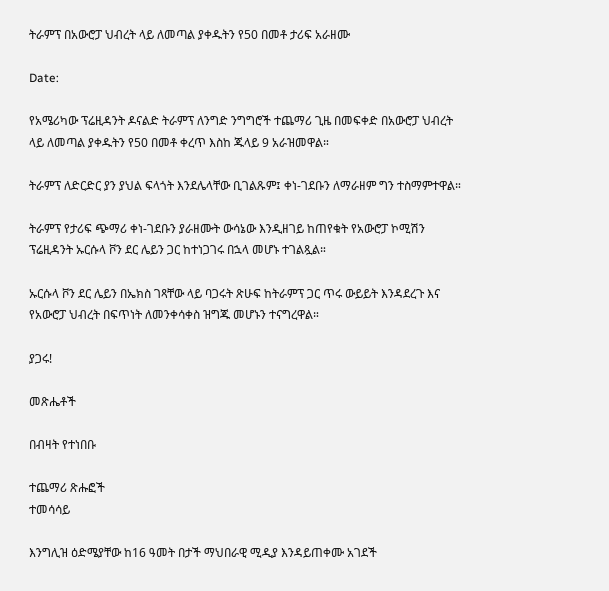ትራምፕ በአውሮፓ ህብረት ላይ ለመጣል ያቀዱትን የ50 በመቶ ታሪፍ አራዘሙ

Date:

የአሜሪካው ፕሬዚዳንት ዶናልድ ትራምፕ ለንግድ ንግግሮች ተጨማሪ ጊዜ በመፍቀድ በአውሮፓ ህብረት ላይ ለመጣል ያቀዱትን የ50 በመቶ ቀረጥ እስከ ጁላይ 9 አራዝመዋል።

ትራምፕ ለድርድር ያን ያህል ፍላጎት እንደሌላቸው ቢገልጹም፤ ቀነ-ገደቡን ለማራዘም ግን ተስማምተዋል።

ትራምፕ የታሪፍ ጭማሪ ቀነ-ገደቡን ያራዘሙት ውሳኔው እንዲዘገይ ከጠየቁት የአውሮፓ ኮሚሽን ፕሬዚዳንት ኡርሱላ ቮን ደር ሌይን ጋር ከተነጋገሩ በኋላ መሆኑ ተገልጿል።

ኡርሱላ ቮን ደር ሌይን በኤክስ ገጻቸው ላይ ባጋሩት ጽሁፍ ከትራምፕ ጋር ጥሩ ውይይት እንዳደረጉ እና የአውሮፓ ህብረት በፍጥነት ለመንቀሳቀስ ዝግጁ መሆኑን ተናግረዋል።

ያጋሩ!

መጽሔቶች

በብዛት የተነበቡ

ተጨማሪ ጽሑፎች
ተመሳሳይ

እንግሊዝ ዕድሜያቸው ከ16 ዓመት በታች ማህበራዊ ሚዲያ እንዳይጠቀሙ አገደች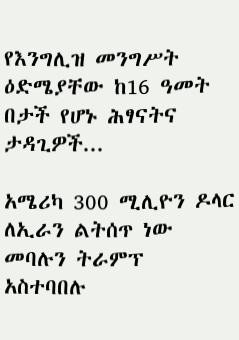የእንግሊዝ መንግሥት ዕድሜያቸው ከ16 ዓመት በታች የሆኑ ሕፃናትና ታዳጊዎች...

አሜሪካ 300 ሚሊዮን ዶላር ለኢራን ልትሰጥ ነው መባሉን ትራምፕ አስተባበሉ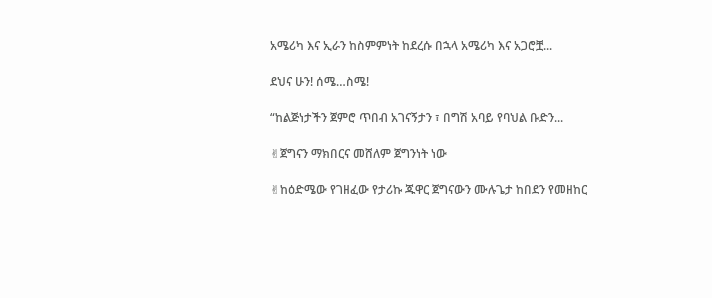አሜሪካ እና ኢራን ከስምምነት ከደረሱ በኋላ አሜሪካ እና አጋሮቿ...

ደህና ሁን! ሰሜ…ስሜ!

“ከልጅነታችን ጀምሮ ጥበብ አገናኝታን ፣ በግሽ አባይ የባህል ቡድን...

✌ጀግናን ማክበርና መሸለም ጀግንነት ነው

✌ከዕድሜው የገዘፈው የታሪኩ ጁዋር ጀግናውን ሙሉጌታ ከበደን የመዘከር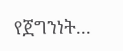የጀግንነት...